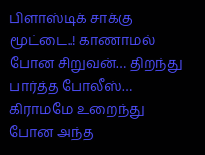பிளாஸ்டிக் சாக்கு மூட்டை..! காணாமல் போன சிறுவன்… திறந்து பார்த்த போலீஸ்… கிராமமே உறைந்து போன அந்த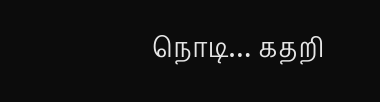நொடி… கதறி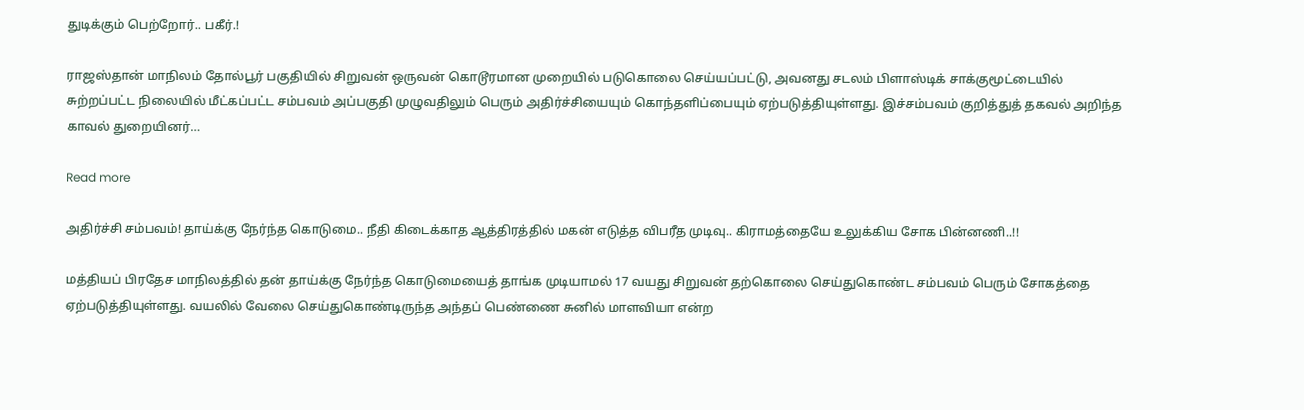துடிக்கும் பெற்றோர்.. பகீர்.!

ராஜஸ்தான் மாநிலம் தோல்பூர் பகுதியில் சிறுவன் ஒருவன் கொடூரமான முறையில் படுகொலை செய்யப்பட்டு, அவனது சடலம் பிளாஸ்டிக் சாக்குமூட்டையில் சுற்றப்பட்ட நிலையில் மீட்கப்பட்ட சம்பவம் அப்பகுதி முழுவதிலும் பெரும் அதிர்ச்சியையும் கொந்தளிப்பையும் ஏற்படுத்தியுள்ளது. இச்சம்பவம் குறித்துத் தகவல் அறிந்த காவல் துறையினர்…

Read more

அதிர்ச்சி சம்பவம்! தாய்க்கு நேர்ந்த கொடுமை.. நீதி கிடைக்காத ஆத்திரத்தில் மகன் எடுத்த விபரீத முடிவு.. கிராமத்தையே உலுக்கிய சோக பின்னணி..!!

மத்தியப் பிரதேச மாநிலத்தில் தன் தாய்க்கு நேர்ந்த கொடுமையைத் தாங்க முடியாமல் 17 வயது சிறுவன் தற்கொலை செய்துகொண்ட சம்பவம் பெரும் சோகத்தை ஏற்படுத்தியுள்ளது. வயலில் வேலை செய்துகொண்டிருந்த அந்தப் பெண்ணை சுனில் மாளவியா என்ற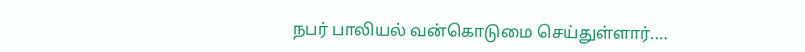நபர் பாலியல் வன்கொடுமை செய்துள்ளார்.…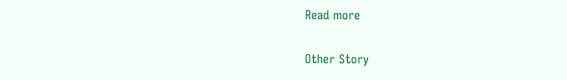Read more

Other Story